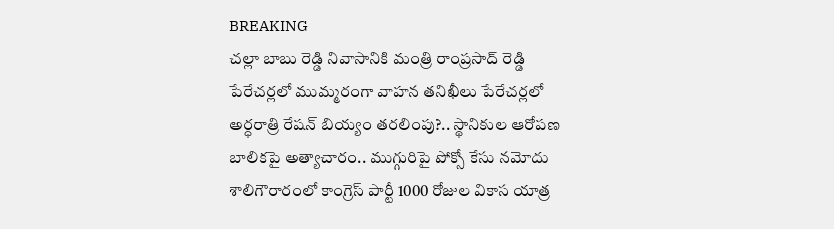BREAKING
చల్లా బాబు రెడ్డి నివాసానికి మంత్రి రాంప్రసాద్ రెడ్డి పేరేచర్లలో ముమ్మరంగా వాహన తనిఖీలు పేరేచర్లలో అర్ధరాత్రి రేషన్ బియ్యం తరలింపు?.. స్థానికుల ఆరోపణ బాలికపై అత్యాచారం.. ముగ్గురిపై పోక్సో కేసు నమోదు శాలిగౌరారంలో కాంగ్రెస్ పార్టీ 1000 రోజుల వికాస యాత్ర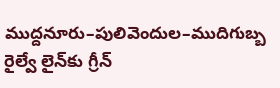ముద్దనూరు–పులివెందుల–ముదిగుబ్బ రైల్వే లైన్‌కు గ్రీన్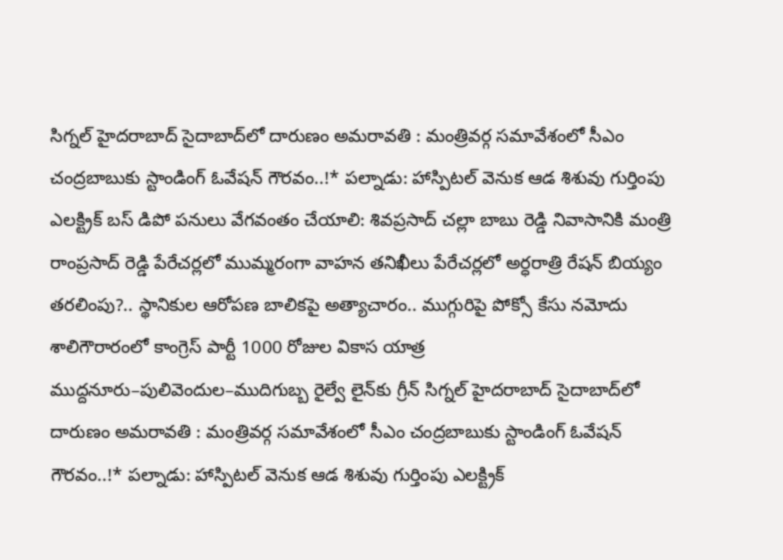సిగ్నల్ హైదరాబాద్ సైదాబాద్‌లో దారుణం అమరావతి : మంత్రివర్గ సమావేశంలో సీఎం చంద్రబాబుకు స్టాండింగ్ ఓవేషన్ గౌరవం..!* పల్నాడు: హాస్పిటల్ వెనుక ఆడ శిశువు గుర్తింపు ఎలక్ట్రిక్ బస్ డిపో పనులు వేగవంతం చేయాలి: శివప్రసాద్ చల్లా బాబు రెడ్డి నివాసానికి మంత్రి రాంప్రసాద్ రెడ్డి పేరేచర్లలో ముమ్మరంగా వాహన తనిఖీలు పేరేచర్లలో అర్ధరాత్రి రేషన్ బియ్యం తరలింపు?.. స్థానికుల ఆరోపణ బాలికపై అత్యాచారం.. ముగ్గురిపై పోక్సో కేసు నమోదు శాలిగౌరారంలో కాంగ్రెస్ పార్టీ 1000 రోజుల వికాస యాత్ర ముద్దనూరు–పులివెందుల–ముదిగుబ్బ రైల్వే లైన్‌కు గ్రీన్ సిగ్నల్ హైదరాబాద్ సైదాబాద్‌లో దారుణం అమరావతి : మంత్రివర్గ సమావేశంలో సీఎం చంద్రబాబుకు స్టాండింగ్ ఓవేషన్ గౌరవం..!* పల్నాడు: హాస్పిటల్ వెనుక ఆడ శిశువు గుర్తింపు ఎలక్ట్రిక్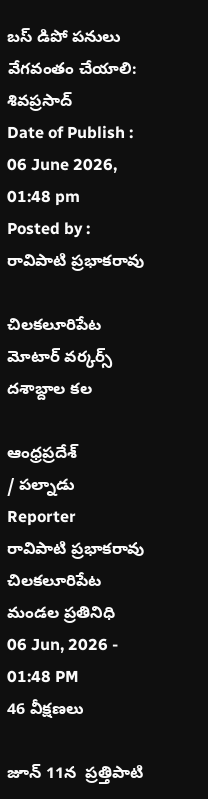బస్ డిపో పనులు వేగవంతం చేయాలి: శివప్రసాద్
Date of Publish : 06 June 2026, 01:48 pm
Posted by : రావిపాటి ప్రభాకరావు

చిలకలూరిపేట మోటార్ వర్కర్స్ దశాబ్దాల కల

ఆంధ్రప్రదేశ్
/ పల్నాడు
Reporter
రావిపాటి ప్రభాకరావు చిలకలూరిపేట మండల ప్రతినిధి
06 Jun, 2026 - 01:48 PM
46 వీక్షణలు

జూన్ 11న  ప్రత్తిపాటి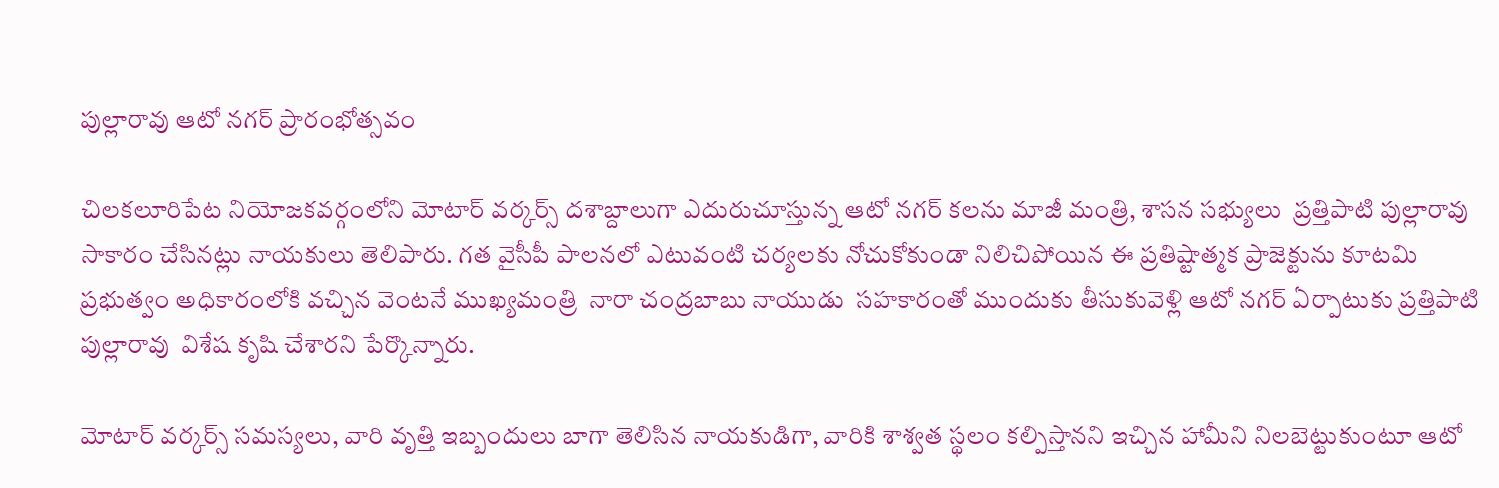పుల్లారావు ఆటో నగర్ ప్రారంభోత్సవం

చిలకలూరిపేట నియోజకవర్గంలోని మోటార్ వర్కర్స్ దశాబ్దాలుగా ఎదురుచూస్తున్న ఆటో నగర్ కలను మాజీ మంత్రి, శాసన సభ్యులు  ప్రత్తిపాటి పుల్లారావు  సాకారం చేసినట్లు నాయకులు తెలిపారు. గత వైసీపీ పాలనలో ఎటువంటి చర్యలకు నోచుకోకుండా నిలిచిపోయిన ఈ ప్రతిష్టాత్మక ప్రాజెక్టును కూటమి ప్రభుత్వం అధికారంలోకి వచ్చిన వెంటనే ముఖ్యమంత్రి  నారా చంద్రబాబు నాయుడు  సహకారంతో ముందుకు తీసుకువెళ్లి ఆటో నగర్ ఏర్పాటుకు ప్రత్తిపాటి పుల్లారావు  విశేష కృషి చేశారని పేర్కొన్నారు.

మోటార్ వర్కర్స్ సమస్యలు, వారి వృత్తి ఇబ్బందులు బాగా తెలిసిన నాయకుడిగా, వారికి శాశ్వత స్థలం కల్పిస్తానని ఇచ్చిన హామీని నిలబెట్టుకుంటూ ఆటో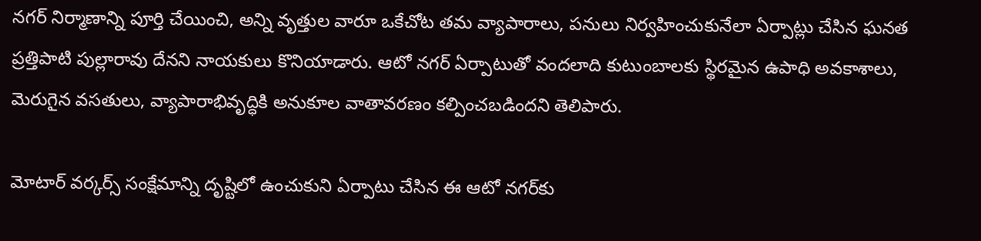నగర్ నిర్మాణాన్ని పూర్తి చేయించి, అన్ని వృత్తుల వారూ ఒకేచోట తమ వ్యాపారాలు, పనులు నిర్వహించుకునేలా ఏర్పాట్లు చేసిన ఘనత  ప్రత్తిపాటి పుల్లారావు దేనని నాయకులు కొనియాడారు. ఆటో నగర్ ఏర్పాటుతో వందలాది కుటుంబాలకు స్థిరమైన ఉపాధి అవకాశాలు, మెరుగైన వసతులు, వ్యాపారాభివృద్ధికి అనుకూల వాతావరణం కల్పించబడిందని తెలిపారు.

మోటార్ వర్కర్స్ సంక్షేమాన్ని దృష్టిలో ఉంచుకుని ఏర్పాటు చేసిన ఈ ఆటో నగర్‌కు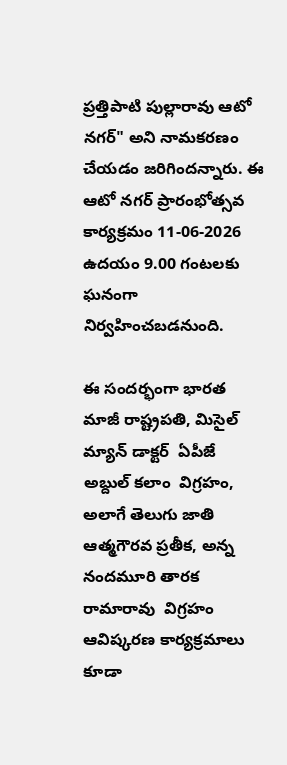ప్రత్తిపాటి పుల్లారావు ఆటో నగర్" అని నామకరణం చేయడం జరిగిందన్నారు. ఈ ఆటో నగర్ ప్రారంభోత్సవ కార్యక్రమం 11-06-2026 ఉదయం 9.00 గంటలకు ఘనంగా నిర్వహించబడనుంది.

ఈ సందర్భంగా భారత మాజీ రాష్ట్రపతి, మిసైల్ మ్యాన్ డాక్టర్  ఏపీజే అబ్దుల్ కలాం  విగ్రహం, అలాగే తెలుగు జాతి ఆత్మగౌరవ ప్రతీక, అన్న     నందమూరి తారక రామారావు  విగ్రహం ఆవిష్కరణ కార్యక్రమాలు కూడా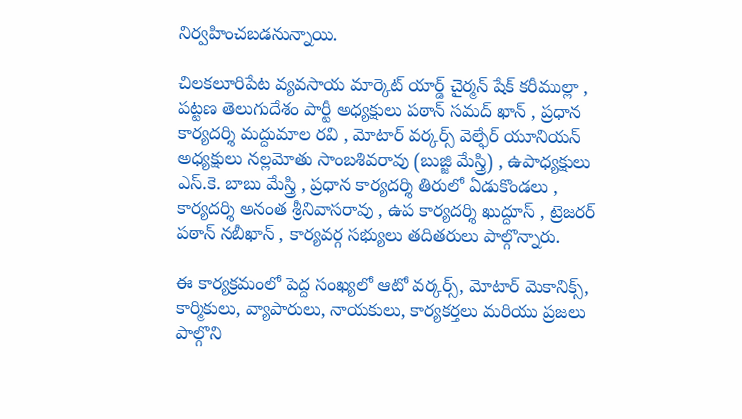నిర్వహించబడనున్నాయి.

చిలకలూరిపేట వ్యవసాయ మార్కెట్ యార్డ్ చైర్మన్ షేక్ కరీముల్లా , పట్టణ తెలుగుదేశం పార్టీ అధ్యక్షులు పఠాన్ సమద్ ఖాన్ , ప్రధాన కార్యదర్శి మద్దుమాల రవి , మోటార్ వర్కర్స్ వెల్ఫేర్ యూనియన్ అధ్యక్షులు నల్లమోతు సాంబశివరావు (బుజ్జి మేస్త్రి) , ఉపాధ్యక్షులు ఎస్.కె. బాబు మేస్త్రి , ప్రధాన కార్యదర్శి తిరులో ఏడుకొండలు , కార్యదర్శి అనంత శ్రీనివాసరావు , ఉప కార్యదర్శి ఖుద్దూస్ , ట్రెజరర్ పఠాన్ నబీఖాన్ , కార్యవర్గ సభ్యులు తదితరులు పాల్గొన్నారు.

ఈ కార్యక్రమంలో పెద్ద సంఖ్యలో ఆటో వర్కర్స్, మోటార్ మెకానిక్స్, కార్మికులు, వ్యాపారులు, నాయకులు, కార్యకర్తలు మరియు ప్రజలు పాల్గొని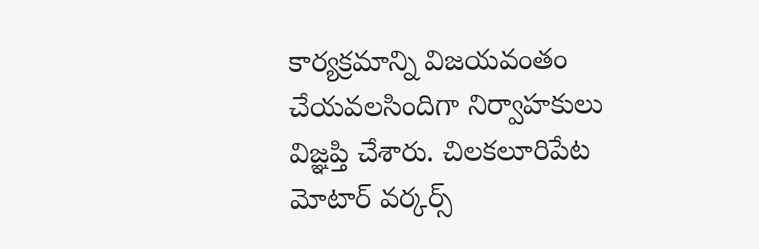కార్యక్రమాన్ని విజయవంతం చేయవలసిందిగా నిర్వాహకులు విజ్ఞప్తి చేశారు. చిలకలూరిపేట మోటార్ వర్కర్స్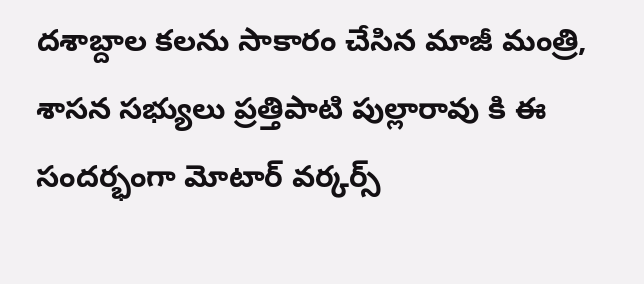దశాబ్దాల కలను సాకారం చేసిన మాజీ మంత్రి, శాసన సభ్యులు ప్రత్తిపాటి పుల్లారావు కి ఈ సందర్భంగా మోటార్ వర్కర్స్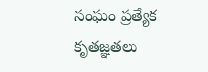సంఘం ప్రత్యేక కృతజ్ఞతలు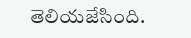తెలియజేసింది.